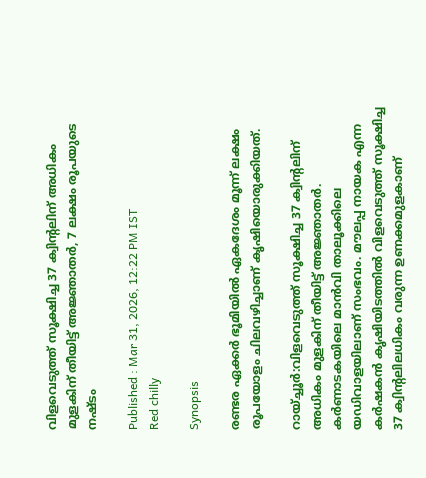വിളവെടുത്ത് സൂക്ഷിച്ച 37 ക്വിന്റലിന് അധികം മുളകിന് തീയിട്ട് അജ്ഞാതർ, 7 ലക്ഷം രൂപയുടെ നഷ്ടം

Published : Mar 31, 2026, 12:22 PM IST
Red chilly

Synopsis

രണ്ടര ഏക്കർ ഭൂമിയിൽ ഏകദേശം മൂന്ന് ലക്ഷം രൂപയോളം ചിലവഴിച്ചാണ് കൃഷിയൊരുക്കിയത്.

റായ്ച്ചൂർ:വിളവെടുത്ത് സൂക്ഷിച്ച 37 ക്വിന്റലിന് അധികം മുളകിന് തീയിട്ട് അജ്ഞാതർ. കർണാടകയിലെ മാൻവി താലൂക്കിലെ യഡിവാളയിലാണ് സംഭവം. മൗലപ്പ നായക എന്ന കർഷകൻ കൃഷിയിടത്തിൽ വിളവെടുത്ത് സൂക്ഷിച്ച 37 ക്വിന്റലിലധികം വരുന്ന ഉണക്കമുളകാണ്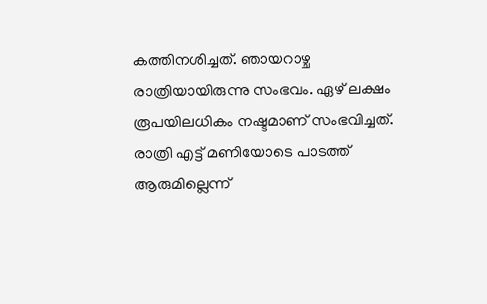കത്തിനശിച്ചത്. ഞായറാഴ്ച രാത്രിയായിരുന്നു സംഭവം. ഏഴ് ലക്ഷം രൂപയിലധികം നഷ്ടമാണ് സംഭവിച്ചത്. രാത്രി എട്ട് മണിയോടെ പാടത്ത് ആരുമില്ലെന്ന്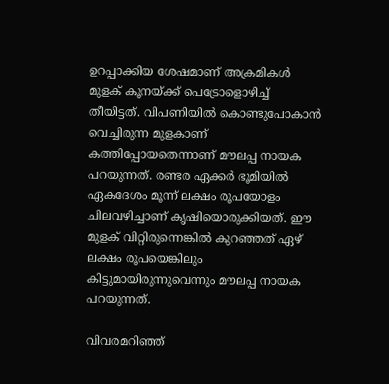ഉറപ്പാക്കിയ ശേഷമാണ് അക്രമികൾ മുളക് കൂനയ്ക്ക് പെട്രോളൊഴിച്ച് തീയിട്ടത്. വിപണിയിൽ കൊണ്ടുപോകാൻ വെച്ചിരുന്ന മുളകാണ് കത്തിപ്പോയതെന്നാണ് മൗലപ്പ നായക പറയുന്നത്. രണ്ടര ഏക്കർ ഭൂമിയിൽ ഏകദേശം മൂന്ന് ലക്ഷം രൂപയോളം ചിലവഴിച്ചാണ് കൃഷിയൊരുക്കിയത്. ഈ മുളക് വിറ്റിരുന്നെങ്കിൽ കുറഞ്ഞത് ഏഴ് ലക്ഷം രൂപയെങ്കിലും കിട്ടുമായിരുന്നുവെന്നും മൗലപ്പ നായക പറയുന്നത്.

വിവരമറിഞ്ഞ്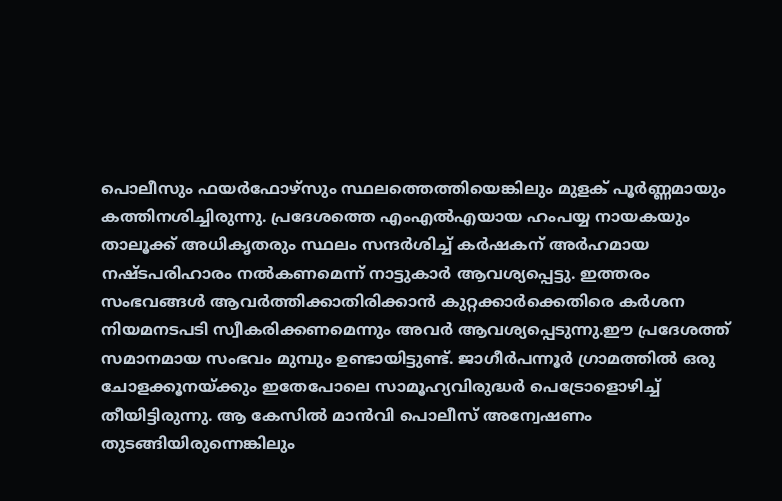പൊലീസും ഫയർഫോഴ്സും സ്ഥലത്തെത്തിയെങ്കിലും മുളക് പൂർണ്ണമായും കത്തിനശിച്ചിരുന്നു. പ്രദേശത്തെ എംഎൽഎയായ ഹംപയ്യ നായകയും താലൂക്ക് അധികൃതരും സ്ഥലം സന്ദർശിച്ച് കർഷകന് അർഹമായ നഷ്ടപരിഹാരം നൽകണമെന്ന് നാട്ടുകാർ ആവശ്യപ്പെട്ടു. ഇത്തരം സംഭവങ്ങൾ ആവർത്തിക്കാതിരിക്കാൻ കുറ്റക്കാർക്കെതിരെ കർശന നിയമനടപടി സ്വീകരിക്കണമെന്നും അവർ ആവശ്യപ്പെടുന്നു.ഈ പ്രദേശത്ത് സമാനമായ സംഭവം മുമ്പും ഉണ്ടായിട്ടുണ്ട്. ജാഗീർപന്നൂർ ഗ്രാമത്തിൽ ഒരു ചോളക്കൂനയ്ക്കും ഇതേപോലെ സാമൂഹ്യവിരുദ്ധർ പെട്രോളൊഴിച്ച് തീയിട്ടിരുന്നു. ആ കേസിൽ മാൻവി പൊലീസ് അന്വേഷണം തുടങ്ങിയിരുന്നെങ്കിലും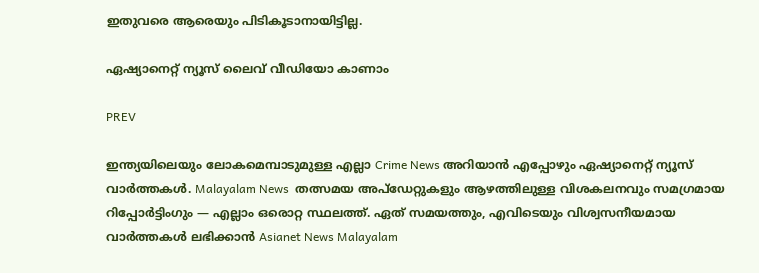ഇതുവരെ ആരെയും പിടികൂടാനായിട്ടില്ല.

ഏഷ്യാനെറ്റ് ന്യൂസ് ലൈവ് വീഡിയോ കാണാം

PREV

ഇന്ത്യയിലെയും ലോകമെമ്പാടുമുള്ള എല്ലാ Crime News അറിയാൻ എപ്പോഴും ഏഷ്യാനെറ്റ് ന്യൂസ് വാർത്തകൾ. Malayalam News  തത്സമയ അപ്‌ഡേറ്റുകളും ആഴത്തിലുള്ള വിശകലനവും സമഗ്രമായ റിപ്പോർട്ടിംഗും — എല്ലാം ഒരൊറ്റ സ്ഥലത്ത്. ഏത് സമയത്തും, എവിടെയും വിശ്വസനീയമായ വാർത്തകൾ ലഭിക്കാൻ Asianet News Malayalam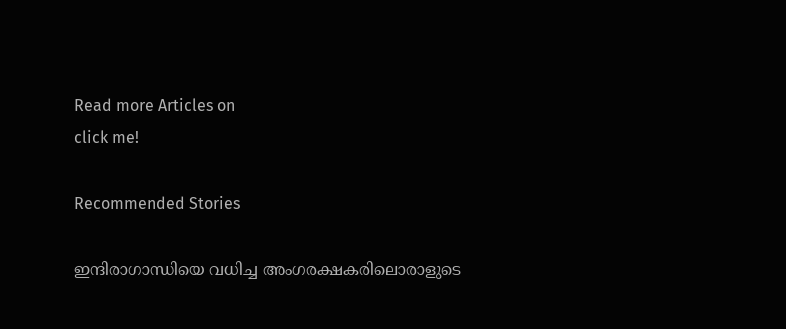Read more Articles on
click me!

Recommended Stories

ഇന്ദിരാഗാന്ധിയെ വധിച്ച അംഗരക്ഷകരിലൊരാളുടെ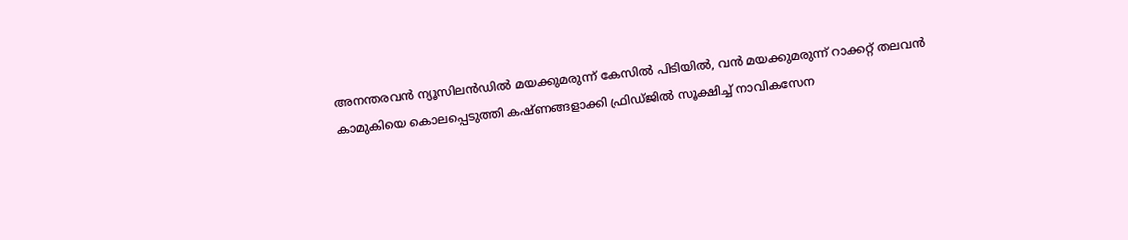അനന്തരവൻ ന്യൂസിലൻഡിൽ മയക്കുമരുന്ന് കേസിൽ പിടിയിൽ, വൻ മയക്കുമരുന്ന് റാക്കറ്റ് തലവൻ
കാമുകിയെ കൊലപ്പെടുത്തി കഷ്ണങ്ങളാക്കി ഫ്രിഡ്ജിൽ സൂക്ഷിച്ച് നാവികസേന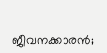ജീവനക്കാരൻ;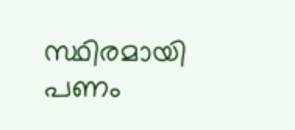സ്ഥിരമായി പണം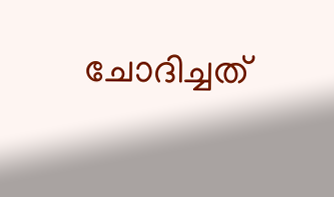ചോദിച്ചത്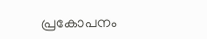പ്രകോപനം